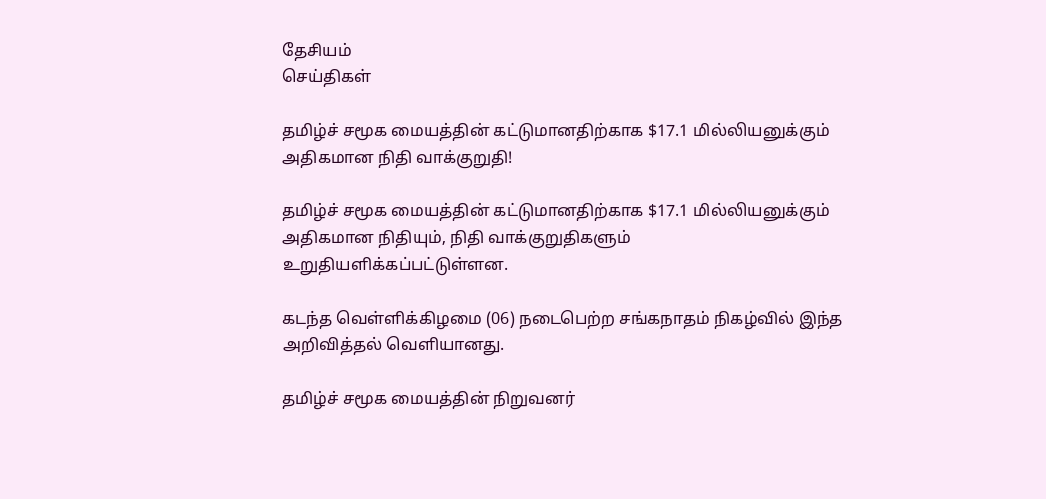தேசியம்
செய்திகள்

தமிழ்ச் சமூக மையத்தின் கட்டுமானதிற்காக $17.1 மில்லியனுக்கும் அதிகமான நிதி வாக்குறுதி!

தமிழ்ச் சமூக மையத்தின் கட்டுமானதிற்காக $17.1 மில்லியனுக்கும் அதிகமான நிதியும், நிதி வாக்குறுதிகளும் உறுதியளிக்கப்பட்டுள்ளன.

கடந்த வெள்ளிக்கிழமை (06) நடைபெற்ற சங்கநாதம் நிகழ்வில் இந்த அறிவித்தல் வெளியானது.

தமிழ்ச் சமூக மையத்தின் நிறுவனர்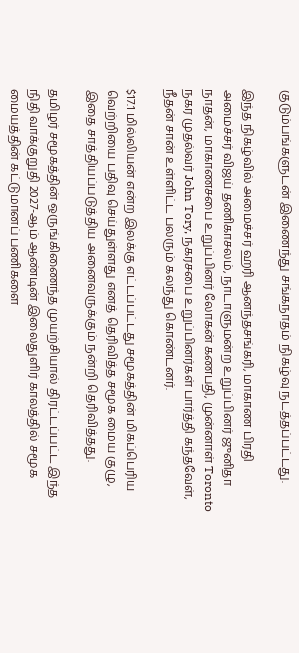குடும்பங்களுடன் இணைந்து சங்கநாதம் நிகழ்வு நடத்தப்பட்டது.

இந்த நிகழ்வில் அமைச்சர் ஹரி ஆனந்தசங்கரி, மாகாண பிரதி அமைச்சர் விஜய் தணிகாசலம், நாடாளுமன்ற உறுப்பினர் ஜுனிதா நாதன், மாகாணசபை உறுப்பினர் லோகன் கணபதி, முன்னாள் Toronto நகர முதல்வர் John Tory, நகரசபை உறுப்பினர்கள் பார்த்தி கந்தவேள், நீதன் சான் உள்ளிட்ட பலரும் கலந்து கொண்டனர்.

$17.1 மில்லியன் என்ற இலக்கு எட்டப்பட்டது சமூகத்தின் மிகப்பெரிய வெற்றியை பதிவு செய்துள்ளது எனத் தெரிவித்த சமூக மைய குழு, இதை சாத்தியப்படுத்திய அனைவருக்கும் நன்றி தெரிவித்தது.

தமிழர் சமூகத்தின் ஒருங்கிணைந்த முயற்சியால் திரட்டப்பட்ட இந்த நிதி வாக்குறுதி 2027-ஆம் ஆண்டின் இலைதுளிர் காலத்தில் சமூக மையத்தின் கட்டுமானப் பணிகளை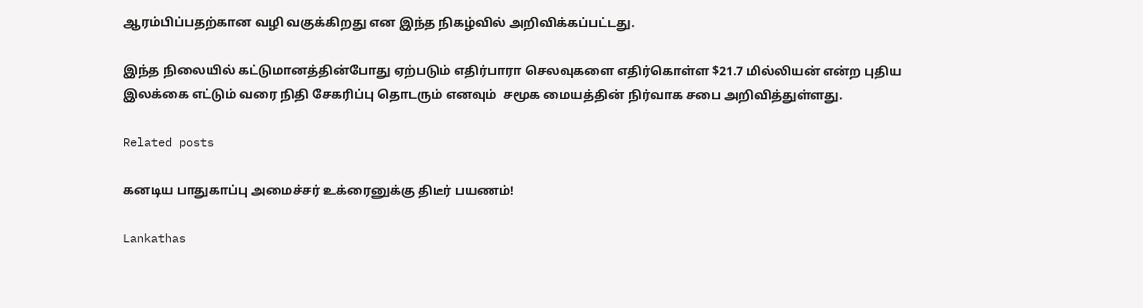ஆரம்பிப்பதற்கான வழி வகுக்கிறது என இந்த நிகழ்வில் அறிவிக்கப்பட்டது.

இந்த நிலையில் கட்டுமானத்தின்போது ஏற்படும் எதிர்பாரா செலவுகளை எதிர்கொள்ள $21.7 மில்லியன் என்ற புதிய இலக்கை எட்டும் வரை நிதி சேகரிப்பு தொடரும் எனவும்  சமூக மையத்தின் நிர்வாக சபை அறிவித்துள்ளது.

Related posts

கனடிய பாதுகாப்பு அமைச்சர் உக்ரைனுக்கு திடீர் பயணம்!

Lankathas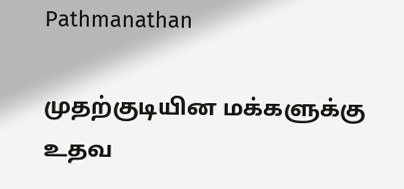Pathmanathan

முதற்குடியின மக்களுக்கு உதவ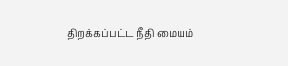திறக்கப்பட்ட நீதி மையம்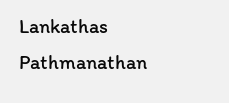Lankathas Pathmanathan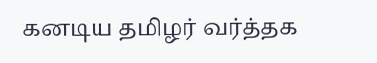கனடிய தமிழர் வர்த்தக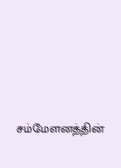சம்மேளனத்தின்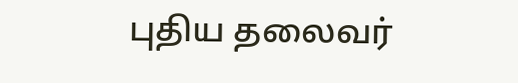புதிய தலைவர்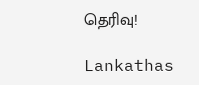தெரிவு!

Lankathas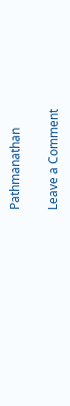Pathmanathan

Leave a Comment